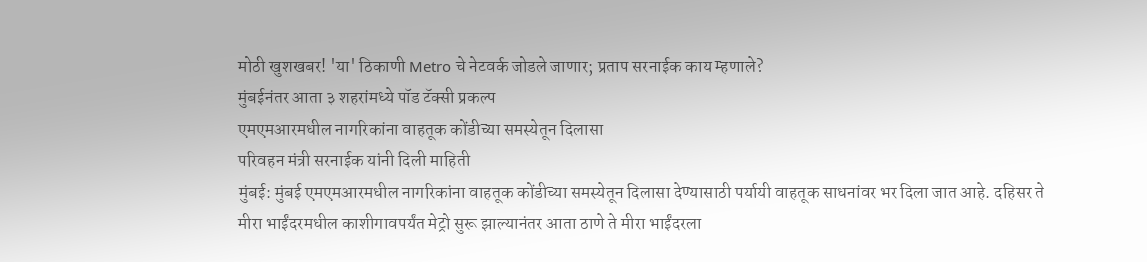मोठी खुशखबर! 'या' ठिकाणी Metro चे नेटवर्क जोडले जाणार; प्रताप सरनाईक काय म्हणाले?
मुंबईनंतर आता ३ शहरांमध्ये पॉड टॅक्सी प्रकल्प
एमएमआरमधील नागरिकांना वाहतूक कोंडीच्या समस्येतून दिलासा
परिवहन मंत्री सरनाईक यांनी दिली माहिती
मुंबई: मुंबई एमएमआरमधील नागरिकांना वाहतूक कोंडीच्या समस्येतून दिलासा देण्यासाठी पर्यायी वाहतूक साधनांवर भर दिला जात आहे. दहिसर ते मीरा भाईंदरमधील काशीगावपर्यंत मेट्रो सुरू झाल्यानंतर आता ठाणे ते मीरा भाईंदरला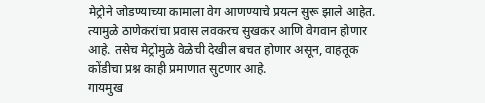मेट्रोने जोडण्याच्या कामाला वेग आणण्याचे प्रयत्न सुरू झाले आहेत. त्यामुळे ठाणेकरांचा प्रवास लवकरच सुखकर आणि वेगवान होणार आहे. तसेच मेट्रोमुळे वेळेची देखील बचत होणार असून, वाहतूक कोंडीचा प्रश्न काही प्रमाणात सुटणार आहे.
गायमुख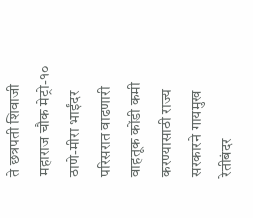ते छत्रपती शिवाजी महाराज चौक मेट्रो-१०
ठाणे-मीरा भाईंदर परिसरात वाढणारी वाहतूक कोंडी कमी करण्यासाठी राज्य सरकारने गायमुख रेतीबंदर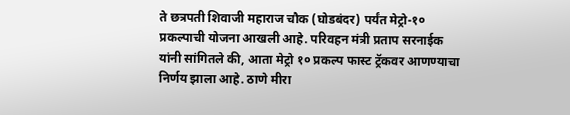ते छत्रपती शिवाजी महाराज चौक (घोडबंदर) पर्यंत मेट्रो-१० प्रकल्पाची योजना आखली आहे. परिवहन मंत्री प्रताप सरनाईक यांनी सांगितले की, आता मेट्रो १० प्रकल्प फास्ट ट्रॅकवर आणण्याचा निर्णय झाला आहे. ठाणे मीरा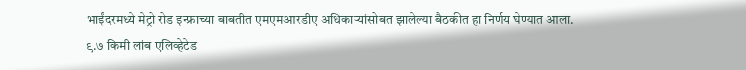भाईंदरमध्ये मेट्रो रोड इन्फ्राच्या बाबतीत एमएमआरडीए अधिकाऱ्यांसोबत झालेल्या बैठकीत हा निर्णय घेण्यात आला.
९.७ किमी लांब एलिव्हेटेड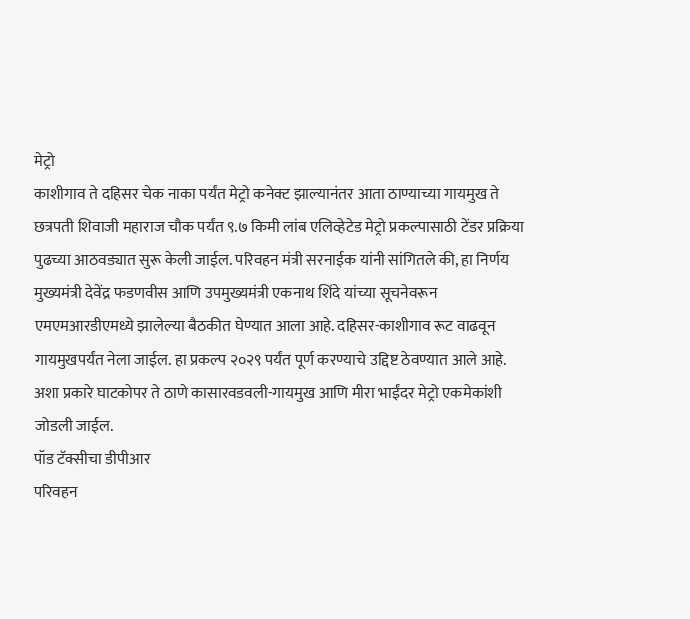मेट्रो
काशीगाव ते दहिसर चेक नाका पर्यंत मेट्रो कनेक्ट झाल्यानंतर आता ठाण्याच्या गायमुख ते छत्रपती शिवाजी महाराज चौक पर्यंत ९.७ किमी लांब एलिव्हेटेड मेट्रो प्रकल्पासाठी टेंडर प्रक्रिया पुढच्या आठवड्यात सुरू केली जाईल. परिवहन मंत्री सरनाईक यांनी सांगितले की, हा निर्णय मुख्यमंत्री देवेंद्र फडणवीस आणि उपमुख्यमंत्री एकनाथ शिंदे यांच्या सूचनेवरून एमएमआरडीएमध्ये झालेल्या बैठकीत घेण्यात आला आहे. दहिसर-काशीगाव रूट वाढवून गायमुखपर्यंत नेला जाईल. हा प्रकल्प २०२९ पर्यंत पूर्ण करण्याचे उद्दिष्ट ठेवण्यात आले आहे. अशा प्रकारे घाटकोपर ते ठाणे कासारवडवली-गायमुख आणि मीरा भाईंदर मेट्रो एकमेकांशी जोडली जाईल.
पॉड टॅक्सीचा डीपीआर
परिवहन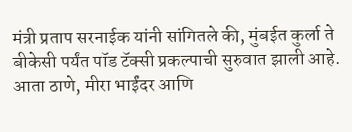मंत्री प्रताप सरनाईक यांनी सांगितले की, मुंबईत कुर्ला ते बीकेसी पर्यंत पॉड टॅक्सी प्रकल्पाची सुरुवात झाली आहे. आता ठाणे, मीरा भाईंदर आणि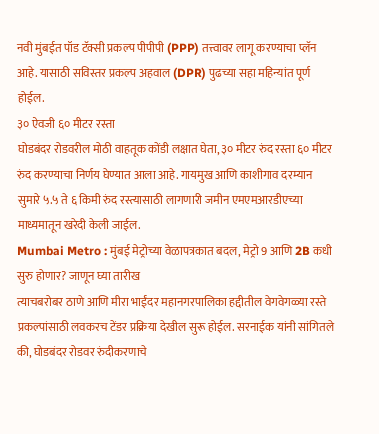नवी मुंबईत पॉड टॅक्सी प्रकल्प पीपीपी (PPP) तत्त्वावर लागू करण्याचा प्लॅन आहे. यासाठी सविस्तर प्रकल्प अहवाल (DPR) पुढच्या सहा महिन्यांत पूर्ण होईल.
३० ऐवजी ६० मीटर रस्ता
घोडबंदर रोडवरील मोठी वाहतूक कोंडी लक्षात घेता, ३० मीटर रुंद रस्ता ६० मीटर रुंद करण्याचा निर्णय घेण्यात आला आहे. गायमुख आणि काशीगाव दरम्यान सुमारे ५.५ ते ६ किमी रुंद रस्त्यासाठी लागणारी जमीन एमएमआरडीएच्या माध्यमातून खरेदी केली जाईल.
Mumbai Metro : मुंबई मेट्रोच्या वेळापत्रकात बदल, मेट्रो 9 आणि 2B कधी सुरु होणार? जाणून घ्या तारीख
त्याचबरोबर ठाणे आणि मीरा भाईंदर महानगरपालिका हद्दीतील वेगवेगळ्या रस्ते प्रकल्पांसाठी लवकरच टेंडर प्रक्रिया देखील सुरू होईल. सरनाईक यांनी सांगितले की, घोडबंदर रोडवर रुंदीकरणाचे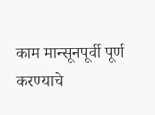काम मान्सूनपूर्वी पूर्ण करण्याचे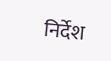निर्देश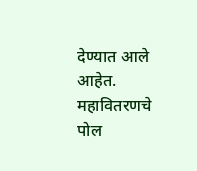देण्यात आले आहेत. महावितरणचे पोल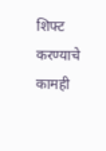शिफ्ट करण्याचे कामही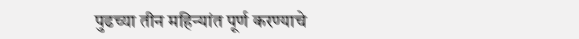पुढच्या तीन महिन्यांत पूर्ण करण्याचे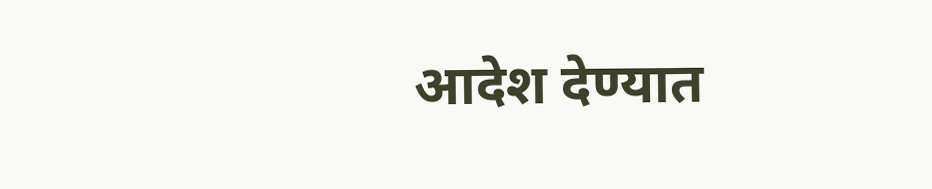आदेश देण्यात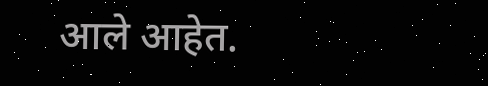आले आहेत.